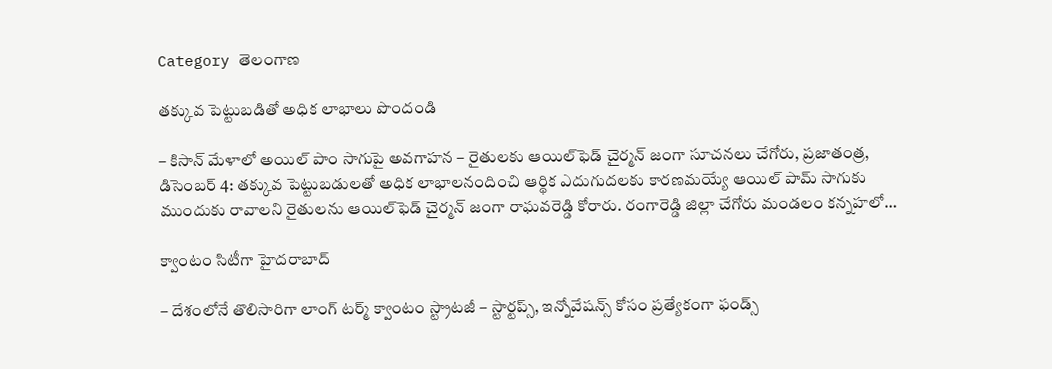Category తెలంగాణ

తక్కువ పెట్టుబడితో అధిక లాభాలు పొందండి

– కిసాన్‌ మేళాలో అయిల్‌ పాం సాగుపై అవగాహన – రైతులకు ఆయిల్‌ఫెడ్‌ చైర్మన్‌ జంగా సూచనలు చేగోరు, ప్రజాతంత్ర, డిసెంబర్‌ 4: తక్కువ పెట్టుబడులతో అధిక లాభాలనందించి ఆర్థిక ఎదుగుదలకు కారణమయ్యే ఆయిల్‌ పామ్‌ సాగుకు ముందుకు రావాలని రైతులను ఆయిల్‌ఫెడ్‌ చైర్మన్‌ జంగా రాఘవరెడ్డి కోరారు. రంగారెడ్డి జిల్లా చేగోరు మండలం కన్నహలో…

క్వాంటం సిటీగా హైదరాబాద్‌

– దేశంలోనే తొలిసారిగా లాంగ్‌ టర్మ్‌ క్వాంటం స్ట్రాటజీ – స్టార్టప్స్‌, ఇన్నోవేషన్స్‌ కోసం ప్రత్యేకంగా ఫండ్స్‌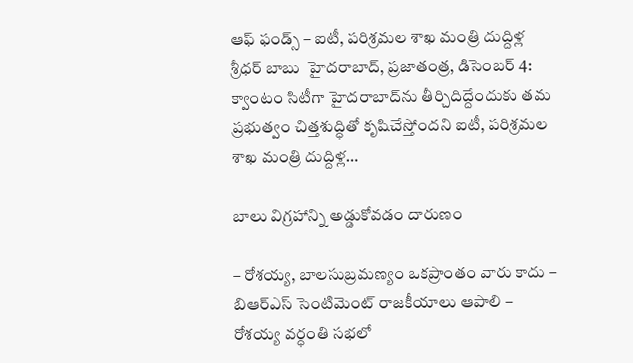ఆఫ్‌ ఫండ్స్‌ – ఐటీ, పరిశ్రమల శాఖ మంత్రి దుద్దిళ్ల శ్రీధర్‌ బాబు  హైదరాబాద్‌, ప్రజాతంత్ర, డిసెంబర్‌ 4: క్వాంటం సిటీగా హైదరాబాద్‌ను తీర్చిదిద్దేందుకు తమ ప్రభుత్వం చిత్తశుద్ధితో కృషిచేస్తోందని ఐటీ, పరిశ్రమల శాఖ మంత్రి దుద్దిళ్ల…

బాలు విగ్రహాన్ని అడ్డుకోవడం దారుణం

– రోశయ్య, బాలసుబ్రమణ్యం ఒకప్రాంతం వారు కాదు – బిఆర్‌ఎస్‌ ‌సెంటిమెంట్‌ ‌రాజకీయాలు ఆపాలి – రోశయ్య వర్ధంతి సభలో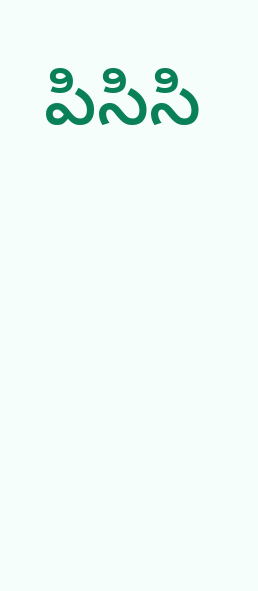పిసిసి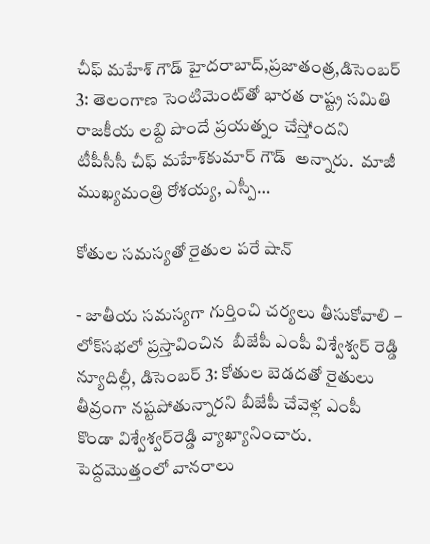చీఫ్‌ ‌మహేశ్‌ ‌గౌడ్‌ ‌హైదరాబాద్‌,ప్రజాతంత్ర,డిసెంబర్‌ 3: తెలంగాణ సెంటిమెంట్‌తో భారత రాష్ట్ర సమితి రాజకీయ లబ్ది పొందే ప్రయత్నం చేస్తోందని టీపీసీసీ చీఫ్‌ ‌మహేశ్‌కుమార్‌ ‌గౌడ్‌  అన్నారు.  మాజీ ముఖ్యమంత్రి రోశయ్య, ఎస్పీ…

కోతుల సమస్యతో రైతుల పరే షాన్‌

- జాతీయ సమస్యగా గుర్తించి చర్యలు తీసుకోవాలి – లోక్‌సభలో ప్రస్తావించిన  బీజేపీ ఎంపీ విశ్వేశ్వర్‌ ‌రెడ్డి న్యూదిల్లీ, డిసెంబర్‌ 3: కోతుల బెడదతో రైతులు తీవ్రంగా నష్టపోతున్నారని బీజేపీ చేవెళ్ల ఎంపీ కొండా విశ్వేశ్వర్‌రెడ్డి వ్యాఖ్యానించారు. పెద్దమొత్తంలో వానరాలు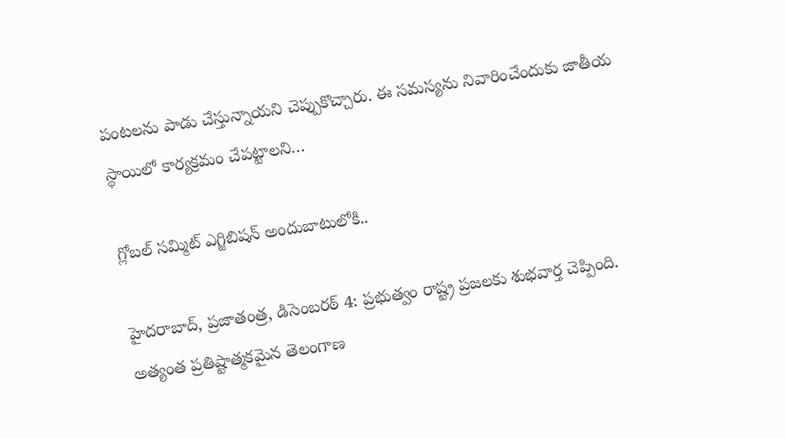పంటలను పాడు చేస్తున్నాయని చెప్పుకొచ్చారు. ఈ సమస్యను నివారించేందుకు జాతీయ స్థాయిలో కార్యక్రమం చేపట్టాలని…

గ్లోబల్‌ సమ్మిట్‌ ఎగ్జిబిషన్‌ అందుబాటులోకి..

హైదరాబాద్‌, ప్రజాతంత్ర, డిసెంబరఠ్‌ 4: ప్రభుత్వం రాష్ట్ర ప్రజలకు శుభవార్త చెప్పింది. అత్యంత ప్రతిష్టాత్మకమైన తెలంగాణ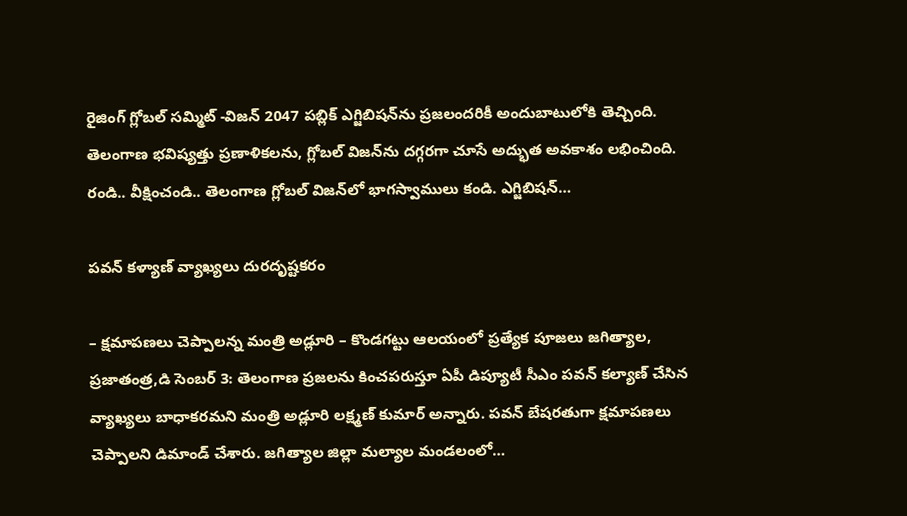రైజింగ్‌ గ్లోబల్‌ సమ్మిట్‌ -విజన్‌ 2047 పబ్లిక్‌ ఎగ్జిబిషన్‌ను ప్రజలందరికీ అందుబాటులోకి తెచ్చింది. తెలంగాణ భవిష్యత్తు ప్రణాళికలను, గ్లోబల్‌ విజన్‌ను దగ్గరగా చూసే అద్భుత అవకాశం లభించింది. రండి.. వీక్షించండి.. తెలంగాణ గ్లోబల్‌ విజన్‌లో భాగస్వాములు కండి. ఎగ్జిబిషన్‌…

పవన్‌ ‌కళ్యాణ్‌ ‌వ్యాఖ్యలు దురదృష్టకరం

– క్షమాపణలు చెప్పాలన్న మంత్రి అడ్లూరి – కొండగట్టు ఆలయంలో ప్రత్యేక పూజలు జగిత్యాల, ప్రజాతంత్ర,డి సెంబర్‌ 3: తెలంగాణ ప్రజలను కించపరుస్తూ ఏపీ డిప్యూటీ సీఎం పవన్‌ ‌కల్యాణ్‌ ‌చేసిన వ్యాఖ్యలు బాధాకరమని మంత్రి అడ్లూరి లక్ష్మణ్‌ ‌కుమార్‌ అన్నారు. పవన్‌ ‌బేషరతుగా క్షమాపణలు చెప్పాలని డిమాండ్‌ ‌చేశారు. జగిత్యాల జిల్లా మల్యాల మండలంలో…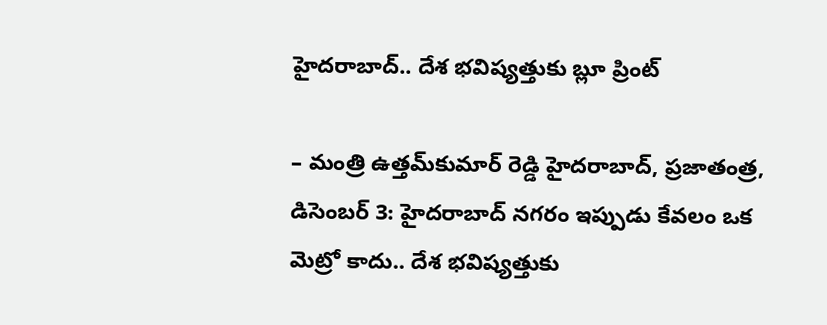హైదరాబాద్‌.. దేశ భవిష్యత్తుకు బ్లూ ప్రింట్‌

– మంత్రి ఉత్తమ్‌కుమార్‌ రెడ్డి హైదరాబాద్‌, ప్రజాతంత్ర, డిసెంబర్‌ 3: హైదరాబాద్‌ నగరం ఇప్పుడు కేవలం ఒక మెట్రో కాదు.. దేశ భవిష్యత్తుకు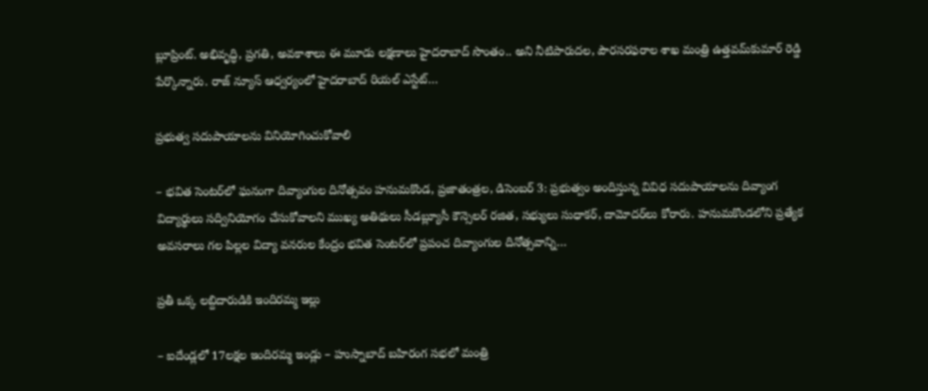బ్లూప్రింట్‌. అభివృద్ధి, ప్రగతి, అవకాశాలు ఈ మూడు లక్షణాలు హైదరాబాద్‌ సొంతం.. అని నీటిపారుదల, పౌరసరఫరాల శాఖ మంత్రి ఉత్తవమ్‌కుమార్‌ రెడ్డి పేర్కొన్నారు. రాజ్‌ న్యూస్‌ ఆధ్వర్యంలో హైదరాబాద్‌ రియల్‌ ఎస్టేట్‌…

ప్రభుత్వ సదుపాయాలను వినియోగించుకోవాలి

– భవిత సెంటర్‌లో ఘనంగా దివ్యాంగుల దినోత్సవం హనుమకొండ, ప్రజాతంత్రల, డిసెంబర్‌ 3: ప్రభుత్వం అందిస్తున్న వివిధ సదుపాయాలను దివ్యాంగ విద్యార్థులు సద్వినియోగం చేసుకోవాలని ముఖ్య అతిథులు సీడబ్ల్యూసీ కౌన్సెలర్‌ రజిత, సభ్యులు సుధాకర్‌, దామోదర్‌లు కోరారు. హనుమకొండలోని ప్రత్యేక అవసరాలు గల పిల్లల విద్యా వనరుల కేంద్రం భవిత సెంటర్‌లో ప్రపంచ దివ్యాంగుల దినోత్సవాన్ని…

ప్రతీ ఒక్క లబ్దిదారుడికి ఇందిరమ్మ ఇల్లు

– ఐదేండ్లలో 17లక్షల ఇందిరమ్మ ఇండ్లు – హుస్నాబాద్‌ బహిరంగ సభలో మంత్రి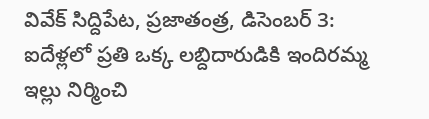వివేక్‌ ‌సిద్దిపేట, ప్రజాతంత్ర, డిసెంబర్‌ 3: ఐదేళ్లలో ప్రతి ఒక్క లబ్దిదారుడికి ఇందిరమ్మ ఇల్లు నిర్మించి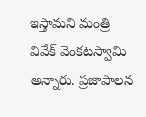ఇస్తామని మంత్రి వివేక్‌ ‌వెంకటస్వామి అన్నారు. ప్రజాపాలన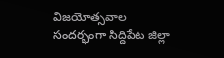విజయోత్సవాల సందర్భంగా సిద్దిపేట జిల్లా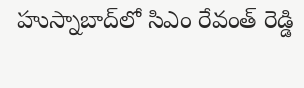హుస్నాబాద్‌లో సిఎం రేవంత్‌ ‌రెడ్డి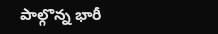పాల్గొన్న భారీ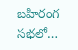బహిరంగ సభలో…